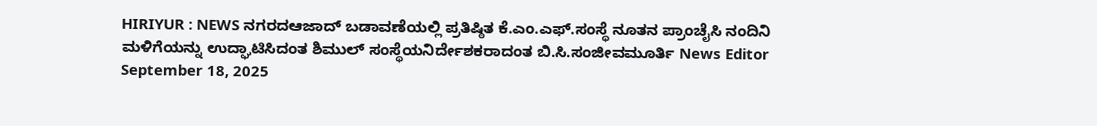HIRIYUR : NEWS ನಗರದಆಜಾದ್ ಬಡಾವಣೆಯಲ್ಲಿ ಪ್ರತಿಷ್ಠಿತ ಕೆ.ಎಂ.ಎಫ್.ಸಂಸ್ಥೆ ನೂತನ ಪ್ರಾಂಚೈಸಿ ನಂದಿನಿ ಮಳಿಗೆಯನ್ನು ಉದ್ಘಾಟಿಸಿದಂತ ಶಿಮುಲ್ ಸಂಸ್ಥೆಯನಿರ್ದೇಶಕರಾದಂತ ಬಿ.ಸಿ.ಸಂಜೀವಮೂರ್ತಿ News Editor September 18, 2025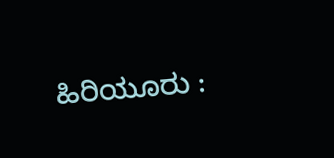ಹಿರಿಯೂರು :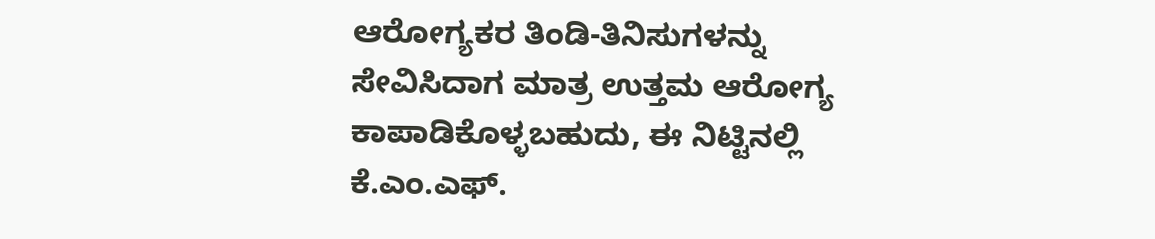ಆರೋಗ್ಯಕರ ತಿಂಡಿ-ತಿನಿಸುಗಳನ್ನು ಸೇವಿಸಿದಾಗ ಮಾತ್ರ ಉತ್ತಮ ಆರೋಗ್ಯ ಕಾಪಾಡಿಕೊಳ್ಳಬಹುದು, ಈ ನಿಟ್ಟಿನಲ್ಲಿ ಕೆ.ಎಂ.ಎಫ್.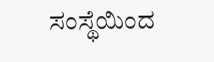ಸಂಸ್ಥೆಯಿಂದ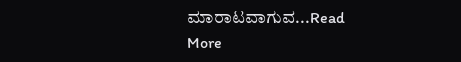ಮಾರಾಟವಾಗುವ...Read More